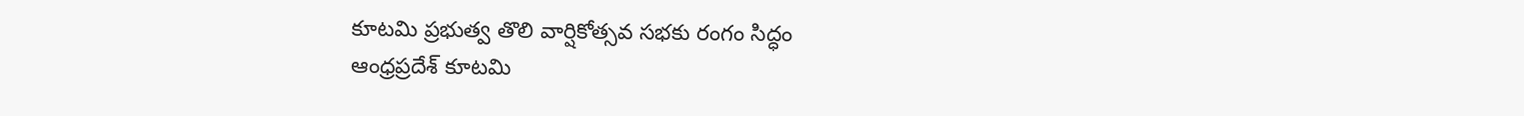కూటమి ప్రభుత్వ తొలి వార్షికోత్సవ సభకు రంగం సిద్ధం
ఆంధ్రప్రదేశ్ కూటమి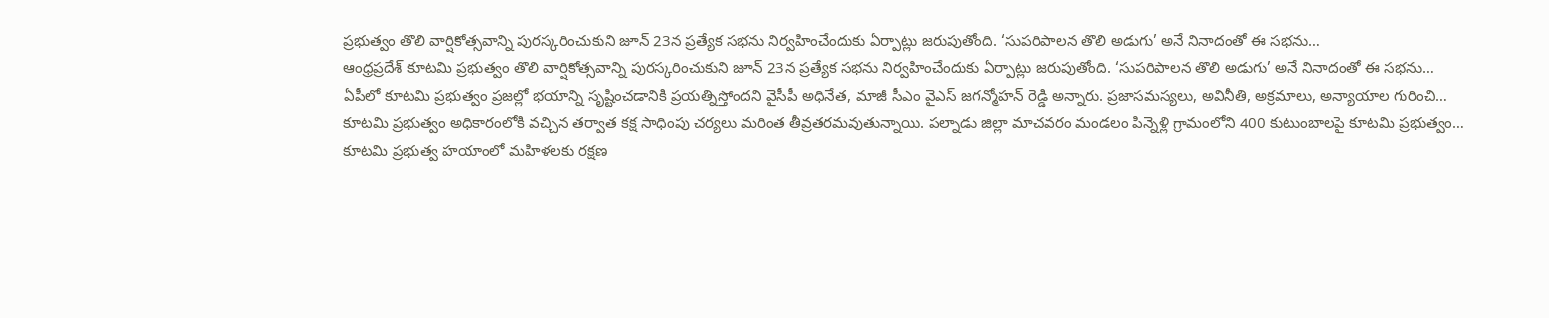ప్రభుత్వం తొలి వార్షికోత్సవాన్ని పురస్కరించుకుని జూన్ 23న ప్రత్యేక సభను నిర్వహించేందుకు ఏర్పాట్లు జరుపుతోంది. ‘సుపరిపాలన తొలి అడుగు’ అనే నినాదంతో ఈ సభను…
ఆంధ్రప్రదేశ్ కూటమి ప్రభుత్వం తొలి వార్షికోత్సవాన్ని పురస్కరించుకుని జూన్ 23న ప్రత్యేక సభను నిర్వహించేందుకు ఏర్పాట్లు జరుపుతోంది. ‘సుపరిపాలన తొలి అడుగు’ అనే నినాదంతో ఈ సభను…
ఏపీలో కూటమి ప్రభుత్వం ప్రజల్లో భయాన్ని సృష్టించడానికి ప్రయత్నిస్తోందని వైసీపీ అధినేత, మాజీ సీఎం వైఎస్ జగన్మోహన్ రెడ్డి అన్నారు. ప్రజాసమస్యలు, అవినీతి, అక్రమాలు, అన్యాయాల గురించి…
కూటమి ప్రభుత్వం అధికారంలోకి వచ్చిన తర్వాత కక్ష సాధింపు చర్యలు మరింత తీవ్రతరమవుతున్నాయి. పల్నాడు జిల్లా మాచవరం మండలం పిన్నెళ్లి గ్రామంలోని 400 కుటుంబాలపై కూటమి ప్రభుత్వం…
కూటమి ప్రభుత్వ హయాంలో మహిళలకు రక్షణ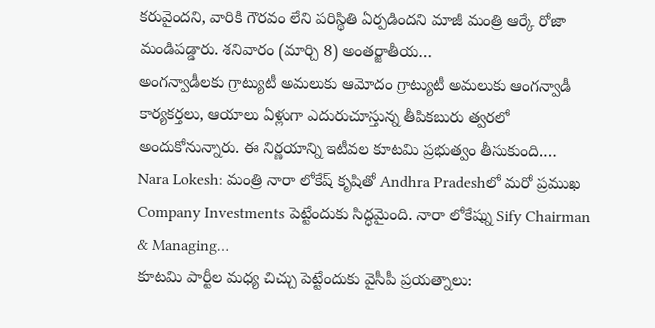కరువైందని, వారికి గౌరవం లేని పరిస్థితి ఏర్పడిందని మాజీ మంత్రి ఆర్కే రోజా మండిపడ్డారు. శనివారం (మార్చి 8) అంతర్జాతీయ…
అంగన్వాడీలకు గ్రాట్యుటీ అమలుకు ఆమోదం గ్రాట్యుటీ అమలుకు ఆంగన్వాడీ కార్యకర్తలు, ఆయాలు ఏళ్లుగా ఎదురుచూస్తున్న తీపికబురు త్వరలో అందుకోనున్నారు. ఈ నిర్ణయాన్ని ఇటీవల కూటమి ప్రభుత్వం తీసుకుంది.…
Nara Lokesh: మంత్రి నారా లోకేష్ కృషితో Andhra Pradeshలో మరో ప్రముఖ Company Investments పెట్టేందుకు సిద్ధమైంది. నారా లోకేష్ను Sify Chairman & Managing…
కూటమి పార్టీల మధ్య చిచ్చు పెట్టేందుకు వైసీపీ ప్రయత్నాలు: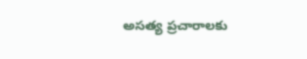అసత్య ప్రచారాలకు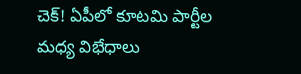చెక్! ఏపీలో కూటమి పార్టీల మధ్య విభేధాలు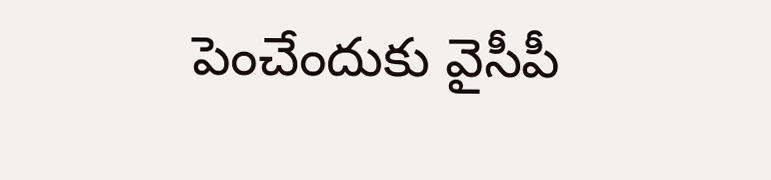పెంచేందుకు వైసీపీ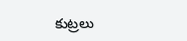కుట్రలు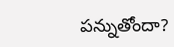పన్నుతోందా?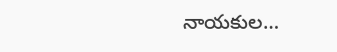నాయకుల…